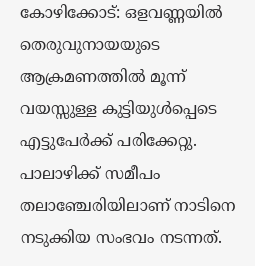കോഴിക്കോട്: ഒളവണ്ണയില്‍ തെരുവുനായയുടെ ആക്രമണത്തില്‍ മൂന്ന് വയസ്സുള്ള കുട്ടിയുള്‍പ്പെടെ എട്ടുപേര്‍ക്ക് പരിക്കേറ്റു. പാലാഴിക്ക് സമീപം തലാഞ്ചേരിയിലാണ് നാടിനെ നടുക്കിയ സംഭവം നടന്നത്.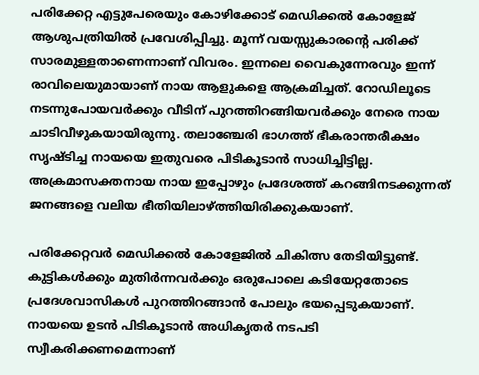പരിക്കേറ്റ എട്ടുപേരെയും കോഴിക്കോട് മെഡിക്കല്‍ കോളേജ് ആശുപത്രിയില്‍ പ്രവേശിപ്പിച്ചു. മൂന്ന് വയസ്സുകാരന്റെ പരിക്ക് സാരമുള്ളതാണെന്നാണ് വിവരം. ഇന്നലെ വൈകുന്നേരവും ഇന്ന് രാവിലെയുമായാണ് നായ ആളുകളെ ആക്രമിച്ചത്. റോഡിലൂടെ നടന്നുപോയവര്‍ക്കും വീടിന് പുറത്തിറങ്ങിയവര്‍ക്കും നേരെ നായ ചാടിവീഴുകയായിരുന്നു. തലാഞ്ചേരി ഭാഗത്ത് ഭീകരാന്തരീക്ഷം സൃഷ്ടിച്ച നായയെ ഇതുവരെ പിടികൂടാന്‍ സാധിച്ചിട്ടില്ല. അക്രമാസക്തനായ നായ ഇപ്പോഴും പ്രദേശത്ത് കറങ്ങിനടക്കുന്നത് ജനങ്ങളെ വലിയ ഭീതിയിലാഴ്ത്തിയിരിക്കുകയാണ്.

പരിക്കേറ്റവര്‍ മെഡിക്കല്‍ കോളേജില്‍ ചികിത്സ തേടിയിട്ടുണ്ട്. കുട്ടികള്‍ക്കും മുതിര്‍ന്നവര്‍ക്കും ഒരുപോലെ കടിയേറ്റതോടെ പ്രദേശവാസികള്‍ പുറത്തിറങ്ങാന്‍ പോലും ഭയപ്പെടുകയാണ്. നായയെ ഉടന്‍ പിടികൂടാന്‍ അധികൃതര്‍ നടപടി സ്വീകരിക്കണമെന്നാണ്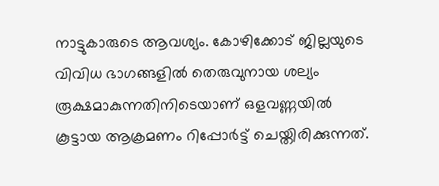നാട്ടുകാരുടെ ആവശ്യം. കോഴിക്കോട് ജില്ലയുടെ വിവിധ ഭാഗങ്ങളില്‍ തെരുവുനായ ശല്യം രൂക്ഷമാകുന്നതിനിടെയാണ് ഒളവണ്ണയില്‍ കൂട്ടായ ആക്രമണം റിപ്പോര്‍ട്ട് ചെയ്തിരിക്കുന്നത്.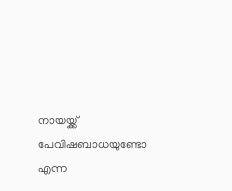നായയ്ക്ക് പേവിഷബാധയുണ്ടോ എന്ന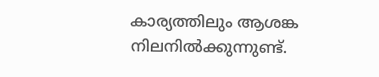കാര്യത്തിലും ആശങ്ക നിലനില്‍ക്കുന്നുണ്ട്.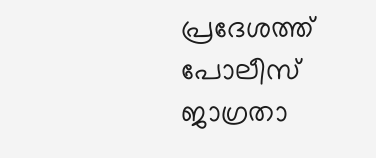പ്രദേശത്ത് പോലീസ് ജാഗ്രതാ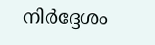നിര്‍ദ്ദേശം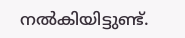നല്‍കിയിട്ടുണ്ട്.